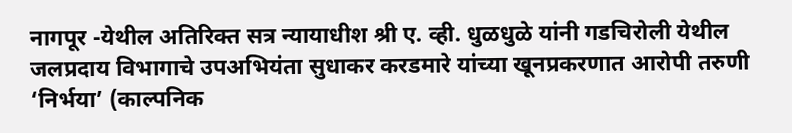नागपूर -येथील अतिरिक्त सत्र न्यायाधीश श्री ए. व्ही. धुळधुळे यांनी गडचिरोली येथील जलप्रदाय विभागाचे उपअभियंता सुधाकर करडमारे यांच्या खूनप्रकरणात आरोपी तरुणी ‘निर्भया’ (काल्पनिक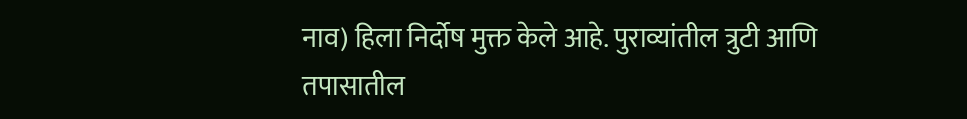नाव) हिला निर्दोष मुक्त केले आहे. पुराव्यांतील त्रुटी आणि तपासातील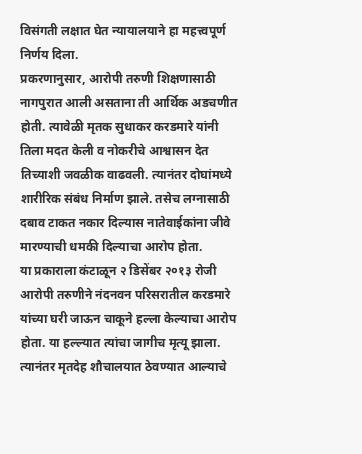विसंगती लक्षात घेत न्यायालयाने हा महत्त्वपूर्ण निर्णय दिला.
प्रकरणानुसार, आरोपी तरुणी शिक्षणासाठी नागपुरात आली असताना ती आर्थिक अडचणीत होती. त्यावेळी मृतक सुधाकर करडमारे यांनी तिला मदत केली व नोकरीचे आश्वासन देत तिच्याशी जवळीक वाढवली. त्यानंतर दोघांमध्ये शारीरिक संबंध निर्माण झाले. तसेच लग्नासाठी दबाव टाकत नकार दिल्यास नातेवाईकांना जीवे मारण्याची धमकी दिल्याचा आरोप होता.
या प्रकाराला कंटाळून २ डिसेंबर २०१३ रोजी आरोपी तरुणीने नंदनवन परिसरातील करडमारे यांच्या घरी जाऊन चाकूने हल्ला केल्याचा आरोप होता. या हल्ल्यात त्यांचा जागीच मृत्यू झाला. त्यानंतर मृतदेह शौचालयात ठेवण्यात आल्याचे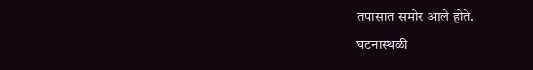तपासात समोर आले होते.
घटनास्थळी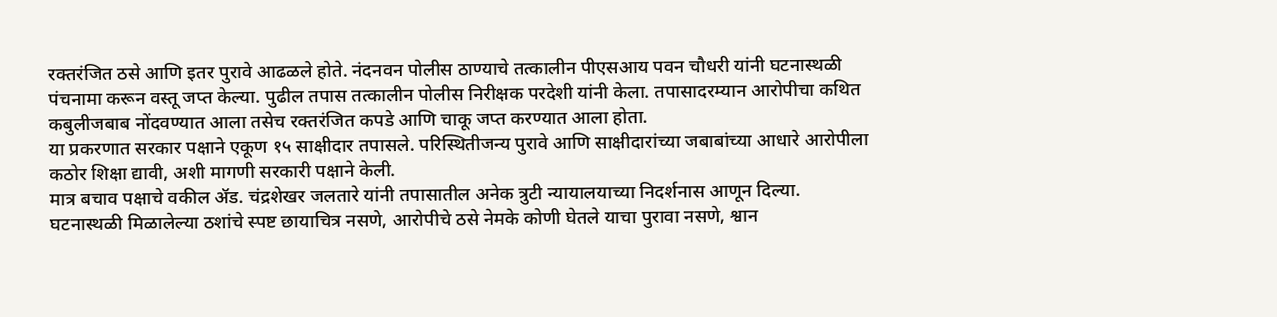रक्तरंजित ठसे आणि इतर पुरावे आढळले होते. नंदनवन पोलीस ठाण्याचे तत्कालीन पीएसआय पवन चौधरी यांनी घटनास्थळी पंचनामा करून वस्तू जप्त केल्या. पुढील तपास तत्कालीन पोलीस निरीक्षक परदेशी यांनी केला. तपासादरम्यान आरोपीचा कथित कबुलीजबाब नोंदवण्यात आला तसेच रक्तरंजित कपडे आणि चाकू जप्त करण्यात आला होता.
या प्रकरणात सरकार पक्षाने एकूण १५ साक्षीदार तपासले. परिस्थितीजन्य पुरावे आणि साक्षीदारांच्या जबाबांच्या आधारे आरोपीला कठोर शिक्षा द्यावी, अशी मागणी सरकारी पक्षाने केली.
मात्र बचाव पक्षाचे वकील ॲड. चंद्रशेखर जलतारे यांनी तपासातील अनेक त्रुटी न्यायालयाच्या निदर्शनास आणून दिल्या. घटनास्थळी मिळालेल्या ठशांचे स्पष्ट छायाचित्र नसणे, आरोपीचे ठसे नेमके कोणी घेतले याचा पुरावा नसणे, श्वान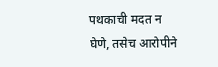पथकाची मदत न घेणे, तसेच आरोपीने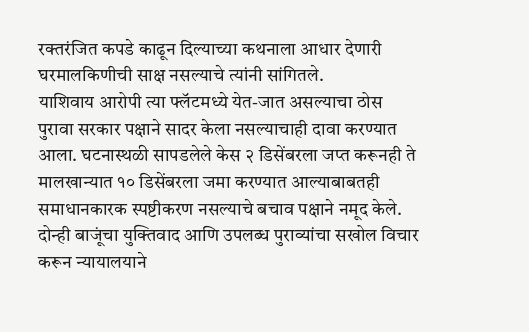रक्तरंजित कपडे काढून दिल्याच्या कथनाला आधार देणारी घरमालकिणीची साक्ष नसल्याचे त्यांनी सांगितले.
याशिवाय आरोपी त्या फ्लॅटमध्ये येत-जात असल्याचा ठोस पुरावा सरकार पक्षाने सादर केला नसल्याचाही दावा करण्यात आला. घटनास्थळी सापडलेले केस २ डिसेंबरला जप्त करूनही ते मालखान्यात १० डिसेंबरला जमा करण्यात आल्याबाबतही समाधानकारक स्पष्टीकरण नसल्याचे बचाव पक्षाने नमूद केले.
दोन्ही बाजूंचा युक्तिवाद आणि उपलब्ध पुराव्यांचा सखोल विचार करून न्यायालयाने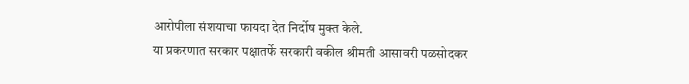आरोपीला संशयाचा फायदा देत निर्दोष मुक्त केले.
या प्रकरणात सरकार पक्षातर्फे सरकारी वकील श्रीमती आसावरी पळसोदकर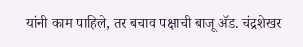यांनी काम पाहिले, तर बचाव पक्षाची बाजू ॲड. चंद्रशेखर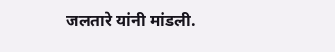जलतारे यांनी मांडली.